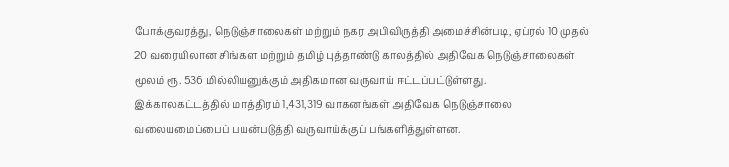போக்குவரத்து, நெடுஞ்சாலைகள் மற்றும் நகர அபிவிருத்தி அமைச்சின்படி, ஏப்ரல் 10 முதல் 20 வரையிலான சிங்கள மற்றும் தமிழ் புத்தாண்டு காலத்தில் அதிவேக நெடுஞ்சாலைகள் மூலம் ரூ. 536 மில்லியனுக்கும் அதிகமான வருவாய் ஈட்டப்பட்டுள்ளது.
இக்காலகட்டத்தில் மாத்திரம் 1,431,319 வாகனங்கள் அதிவேக நெடுஞ்சாலை வலையமைப்பைப் பயன்படுத்தி வருவாய்க்குப் பங்களித்துள்ளன.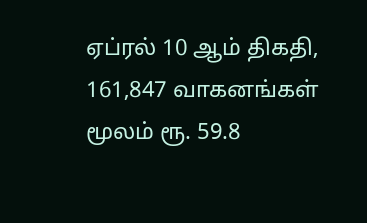ஏப்ரல் 10 ஆம் திகதி, 161,847 வாகனங்கள் மூலம் ரூ. 59.8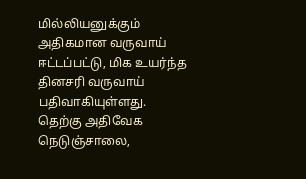மில்லியனுக்கும் அதிகமான வருவாய் ஈட்டப்பட்டு, மிக உயர்ந்த தினசரி வருவாய் பதிவாகியுள்ளது.
தெற்கு அதிவேக நெடுஞ்சாலை,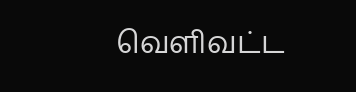வெளிவட்ட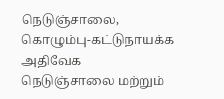நெடுஞ்சாலை, கொழும்பு-கட்டுநாயக்க அதிவேக நெடுஞ்சாலை மற்றும்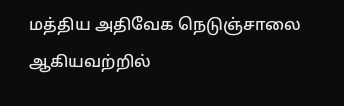மத்திய அதிவேக நெடுஞ்சாலை ஆகியவற்றில்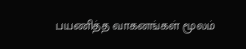பயணித்த வாகனங்கள் மூலம்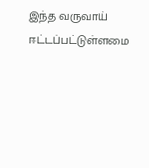இந்த வருவாய் ஈட்டப்பட்டுள்ளமை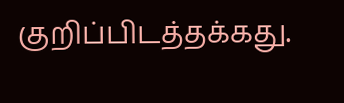குறிப்பிடத்தக்கது.